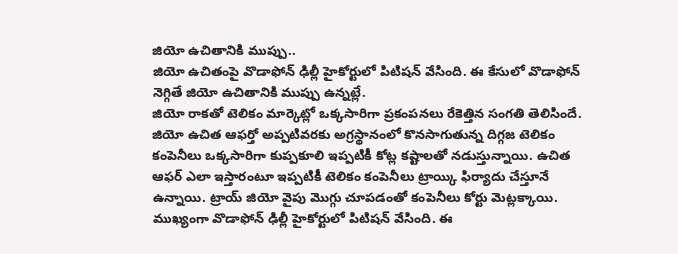జియో ఉచితానికి ముప్పు..
జియో ఉచితంపై వొడాఫోన్ ఢిల్లీ హైకోర్టులో పిటిషన్ వేసింది. ఈ కేసులో వొడాఫోన్ నెగ్గితే జియో ఉచితానికి ముప్పు ఉన్నట్లే.
జియో రాకతో టెలికం మార్కెట్లో ఒక్కసారిగా ప్రకంపనలు రేకెత్తిన సంగతి తెలిసిందే. జియో ఉచిత ఆఫర్తో అప్పటివరకు అగ్రస్థానంలో కొనసాగుతున్న దిగ్గజ టెలికం కంపెనీలు ఒక్కసారిగా కుప్పకూలి ఇప్పటికీ కోట్ల కష్టాలతో నడుస్తున్నాయి. ఉచిత ఆఫర్ ఎలా ఇస్తారంటూ ఇప్పటికీ టెలికం కంపెనీలు ట్రాయ్కి ఫిర్యాదు చేస్తూనే ఉన్నాయి. ట్రాయ్ జియో వైపు మొగ్గు చూపడంతో కంపెనీలు కోర్టు మెట్లక్కాయి. ముఖ్యంగా వొడాఫోన్ ఢిల్లీ హైకోర్టులో పిటిషన్ వేసింది. ఈ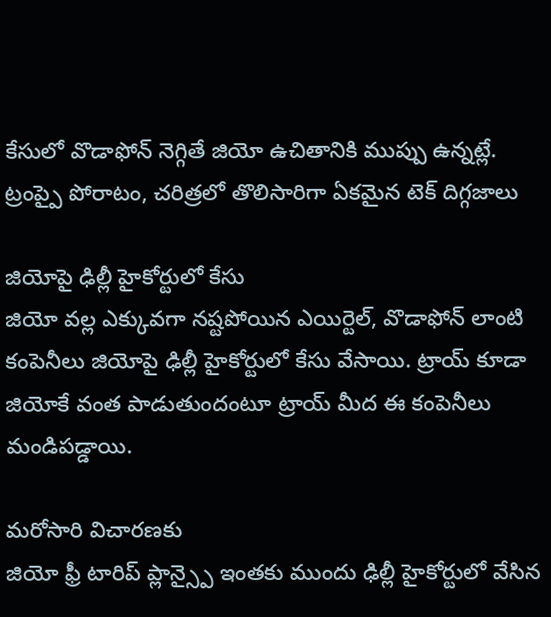కేసులో వొడాఫోన్ నెగ్గితే జియో ఉచితానికి ముప్పు ఉన్నట్లే.
ట్రంప్పై పోరాటం, చరిత్రలో తొలిసారిగా ఏకమైన టెక్ దిగ్గజాలు

జియోపై ఢిల్లీ హైకోర్టులో కేసు
జియో వల్ల ఎక్కువగా నష్టపోయిన ఎయిర్టెల్, వొడాఫోన్ లాంటి కంపెనీలు జియోపై ఢిల్లీ హైకోర్టులో కేసు వేసాయి. ట్రాయ్ కూడా జియోకే వంత పాడుతుందంటూ ట్రాయ్ మీద ఈ కంపెనీలు మండిపడ్డాయి.

మరోసారి విచారణకు
జియో ఫ్రీ టారిప్ ప్లాన్స్పై ఇంతకు ముందు ఢిల్లీ హైకోర్టులో వేసిన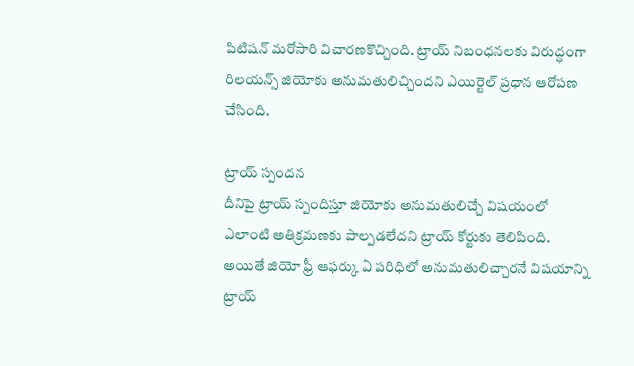పిటిషన్ మరోసారి విచారణకొచ్చింది. ట్రాయ్ నిబంధనలకు విరుద్ధంగా రిలయన్స్ జియోకు అనుమతులిచ్చిందని ఎయిర్టెల్ ప్రధాన ఆరోపణ చేసింది.

ట్రాయ్ స్పందన
దీనిపై ట్రాయ్ స్పందిస్తూ జియోకు అనుమతులిచ్చే విషయంలో ఎలాంటి అతిక్రమణకు పాల్పడలేదని ట్రాయ్ కోర్టుకు తెలిపింది. అయితే జియో ఫ్రీ ఆఫర్కు ఏ పరిధిలో అనుమతులిచ్చారనే విషయాన్ని ట్రాయ్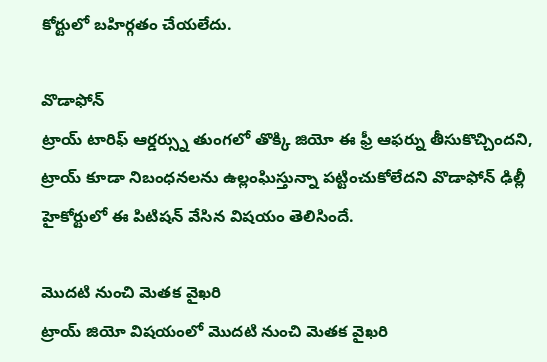కోర్టులో బహిర్గతం చేయలేదు.

వొడాఫోన్
ట్రాయ్ టారిఫ్ ఆర్డర్స్ను తుంగలో తొక్కి జియో ఈ ఫ్రీ ఆఫర్ను తీసుకొచ్చిందని, ట్రాయ్ కూడా నిబంధనలను ఉల్లంఘిస్తున్నా పట్టించుకోలేదని వొడాఫోన్ ఢిల్లీ హైకోర్టులో ఈ పిటిషన్ వేసిన విషయం తెలిసిందే.

మొదటి నుంచి మెతక వైఖరి
ట్రాయ్ జియో విషయంలో మొదటి నుంచి మెతక వైఖరి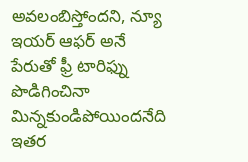అవలంబిస్తోందని, న్యూ ఇయర్ ఆఫర్ అనే పేరుతో ఫ్రీ టారిఫ్ను పొడిగించినా మిన్నకుండిపోయిందనేది ఇతర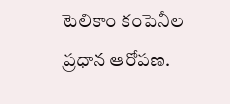టెలికాం కంపెనీల ప్రధాన ఆరోపణ.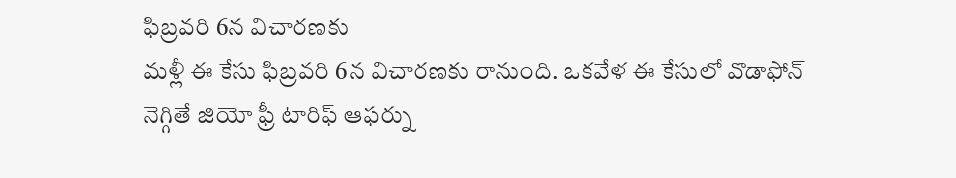ఫిబ్రవరి 6న విచారణకు
మళ్లీ ఈ కేసు ఫిబ్రవరి 6న విచారణకు రానుంది. ఒకవేళ ఈ కేసులో వొడాఫోన్ నెగ్గితే జియో ఫ్రీ టారిఫ్ ఆఫర్ను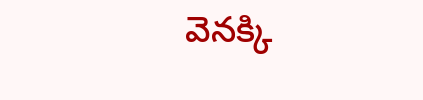వెనక్కి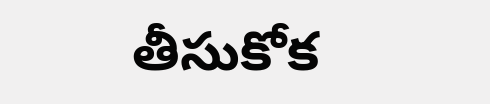తీసుకోక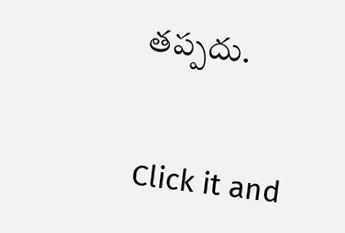తప్పదు.


Click it and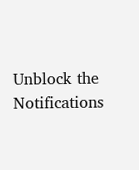Unblock the Notifications